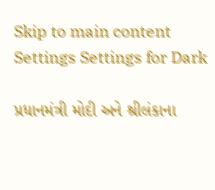Skip to main content
Settings Settings for Dark

પ્રધાનમંત્રી મોદી અને શ્રીલંકાના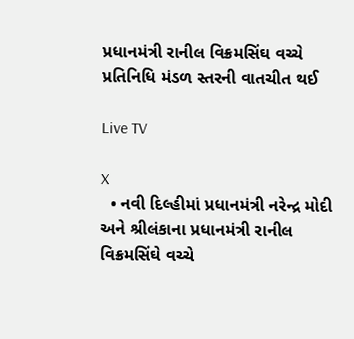પ્રધાનમંત્રી રાનીલ વિક્રમસિંઘ વચ્ચે પ્રતિનિધિ મંડળ સ્તરની વાતચીત થઈ

Live TV

X
  • નવી દિલ્હીમાં પ્રધાનમંત્રી નરેન્દ્ર મોદી અને શ્રીલંકાના પ્રધાનમંત્રી રાનીલ વિક્રમસિંઘે વચ્ચે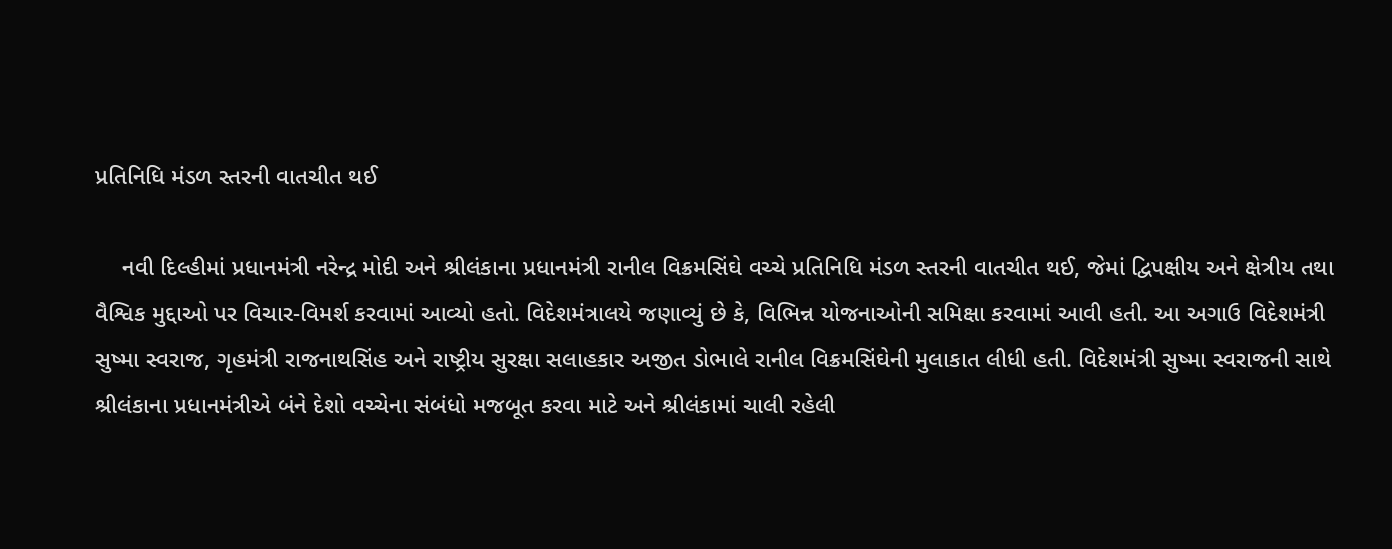પ્રતિનિધિ મંડળ સ્તરની વાતચીત થઈ

    નવી દિલ્હીમાં પ્રધાનમંત્રી નરેન્દ્ર મોદી અને શ્રીલંકાના પ્રધાનમંત્રી રાનીલ વિક્રમસિંઘે વચ્ચે પ્રતિનિધિ મંડળ સ્તરની વાતચીત થઈ, જેમાં દ્વિપક્ષીય અને ક્ષેત્રીય તથા વૈશ્વિક મુદ્દાઓ પર વિચાર-વિમર્શ કરવામાં આવ્યો હતો. વિદેશમંત્રાલયે જણાવ્યું છે કે, વિભિન્ન યોજનાઓની સમિક્ષા કરવામાં આવી હતી. આ અગાઉ વિદેશમંત્રી સુષ્મા સ્વરાજ, ગૃહમંત્રી રાજનાથસિંહ અને રાષ્ટ્રીય સુરક્ષા સલાહકાર અજીત ડોભાલે રાનીલ વિક્રમસિંઘેની મુલાકાત લીધી હતી. વિદેશમંત્રી સુષ્મા સ્વરાજની સાથે શ્રીલંકાના પ્રધાનમંત્રીએ બંને દેશો વચ્ચેના સંબંધો મજબૂત કરવા માટે અને શ્રીલંકામાં ચાલી રહેલી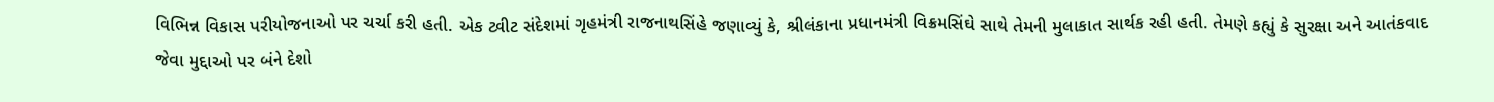વિભિન્ન વિકાસ પરીયોજનાઓ પર ચર્ચા કરી હતી. એક ટ્વીટ સંદેશમાં ગૃહમંત્રી રાજનાથસિંહે જણાવ્યું કે, શ્રીલંકાના પ્રધાનમંત્રી વિક્રમસિંઘે સાથે તેમની મુલાકાત સાર્થક રહી હતી. તેમણે કહ્યું કે સુરક્ષા અને આતંકવાદ જેવા મુદ્દાઓ પર બંને દેશો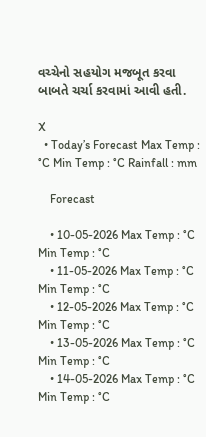વચ્ચેનો સહયોગ મજબૂત કરવા બાબતે ચર્ચા કરવામાં આવી હતી.

X
  • Today’s Forecast Max Temp : °C Min Temp : °C Rainfall : mm

    Forecast

    • 10-05-2026 Max Temp : °C Min Temp : °C
    • 11-05-2026 Max Temp : °C Min Temp : °C
    • 12-05-2026 Max Temp : °C Min Temp : °C
    • 13-05-2026 Max Temp : °C Min Temp : °C
    • 14-05-2026 Max Temp : °C Min Temp : °C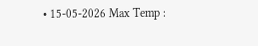• 15-05-2026 Max Temp :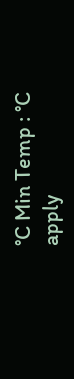°C Min Temp : °C
apply